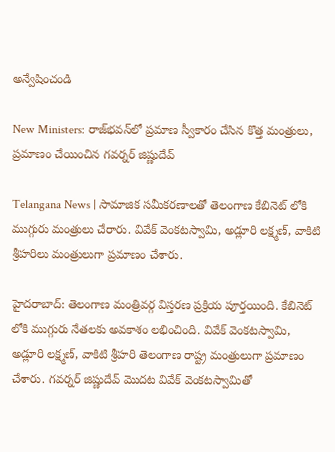అన్వేషించండి

New Ministers: రాజ్‌భవన్‌లో ప్రమాణ స్వీకారం చేసిన కొత్త మంత్రులు, ప్రమాణం చేయించిన గవర్నర్ జిష్ణుదేవ్

Telangana News | సామాజిక సమీకరణాలతో తెలంగాణ కేబినెట్ లోకి ముగ్గురు మంత్రులు చేరారు. వివేక్ వెంకటస్వామి, అడ్లూరి లక్ష్మణ్, వాకిటి శ్రీహరిలు మంత్రులుగా ప్రమాణం చేశారు.

హైదరాబాద్: తెలంగాణ మంత్రివర్గ విస్తరణ ప్రక్రియ పూర్తయింది. కేబినెట్ లోకి ముగ్గురు నేతలకు అవకాశం లభించింది. వివేక్ వెంకటస్వామి, అడ్లూరి లక్ష్మణ్, వాకిటి శ్రీహరి తెలంగాణ రాష్ట్ర మంత్రులుగా ప్రమాణం చేశారు. గవర్నర్ జిష్ణుదేవ్ మొదట వివేక్ వెంకటస్వామితో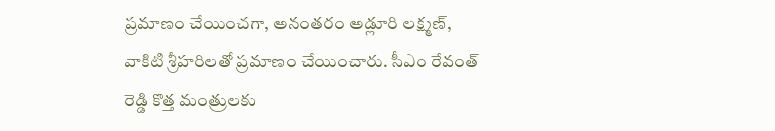ప్రమాణం చేయించగా, అనంతరం అడ్లూరి లక్ష్మణ్, వాకిటి శ్రీహరిలతో ప్రమాణం చేయించారు. సీఎం రేవంత్ రెడ్డి కొత్త మంత్రులకు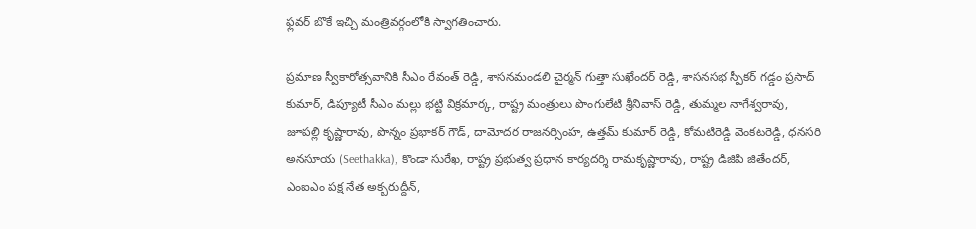ఫ్లవర్ బొకే ఇచ్చి మంత్రివర్గంలోకి స్వాగతించారు.

ప్రమాణ స్వీకారోత్సవానికి సీఎం రేవంత్ రెడ్డి, శాసనమండలి చైర్మన్ గుత్తా సుఖేందర్ రెడ్డి, శాసనసభ స్పీకర్ గడ్డం ప్రసాద్ కుమార్, డిప్యూటీ సీఎం మల్లు భట్టి విక్రమార్క, రాష్ట్ర మంత్రులు పొంగులేటి శ్రీనివాస్ రెడ్డి, తుమ్మల నాగేశ్వరావు, జూపల్లి కృష్ణారావు, పొన్నం ప్రభాకర్ గౌడ్, దామోదర రాజనర్సింహ, ఉత్తమ్ కుమార్ రెడ్డి, కోమటిరెడ్డి వెంకటరెడ్డి, ధనసరి అనసూయ (Seethakka), కొండా సురేఖ, రాష్ట్ర ప్రభుత్వ ప్రధాన కార్యదర్శి రామకృష్ణారావు, రాష్ట్ర డిజిపి జితేందర్, ఎంఐఎం పక్ష నేత అక్బరుద్దీన్,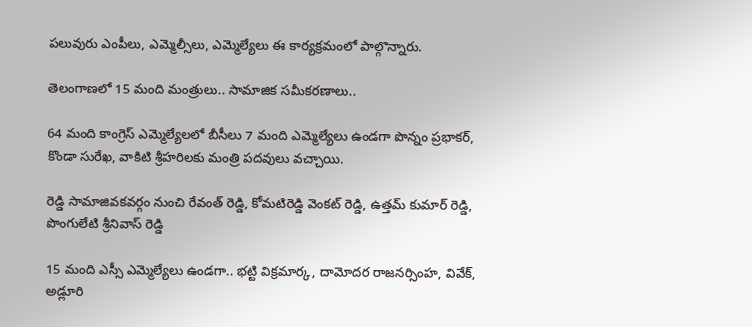పలువురు ఎంపీలు, ఎమ్మెల్సీలు, ఎమ్మెల్యేలు ఈ కార్యక్రమంలో పాల్గొన్నారు.

తెలంగాణలో 15 మంది మంత్రులు.. సామాజిక సమీకరణాలు..

64 మంది కాంగ్రెస్ ఎమ్మెల్యేలలో బీసీలు 7 మంది ఎమ్మెల్యేలు ఉండగా పొన్నం ప్రభాకర్, కొండా సురేఖ, వాకిటి శ్రీహరిలకు మంత్రి పదవులు వచ్చాయి.

రెడ్డి సామాజివకవర్గం నుంచి రేవంత్ రెడ్డి, కోమటిరెడ్డి వెంకట్ రెడ్డి, ఉత్తమ్ కుమార్ రెడ్డి, పొంగులేటి శ్రీనివాస్ రెడ్డి

15 మంది ఎస్సీ ఎమ్మెల్యేలు ఉండగా.. భట్టి విక్రమార్క, దామోదర రాజనర్సింహ, వివేక్, అడ్లూరి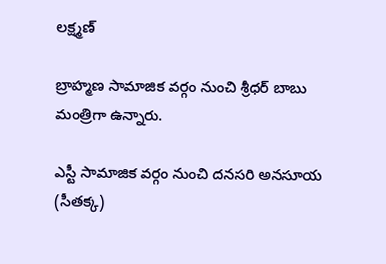లక్ష్మణ్

బ్రాహ్మణ సామాజిక వర్గం నుంచి శ్రీధర్ బాబు మంత్రిగా ఉన్నారు.

ఎస్టీ సామాజిక వర్గం నుంచి దనసరి అనసూయ (సీతక్క)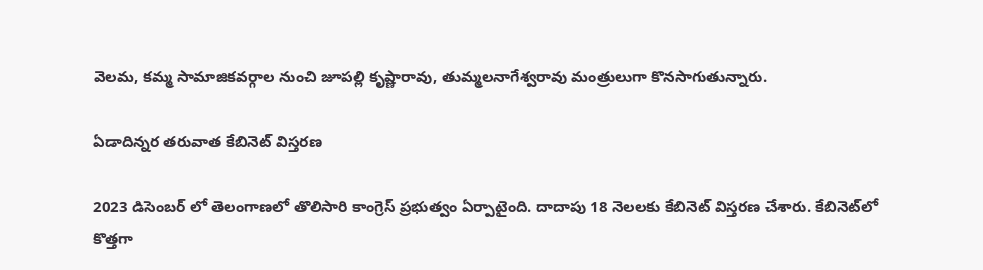వెలమ, కమ్మ సామాజికవర్గాల నుంచి జూపల్లి కృష్ణారావు, తుమ్మలనాగేశ్వరావు మంత్రులుగా కొనసాగుతున్నారు.

ఏడాదిన్నర తరువాత కేబినెట్ విస్తరణ

2023 డిసెంబర్ లో తెలంగాణలో తొలిసారి కాంగ్రెస్ ప్రభుత్వం ఏర్పాటైంది. దాదాపు 18 నెలలకు కేబినెట్ విస్తరణ చేశారు. కేబినెట్‌లో కొత్తగా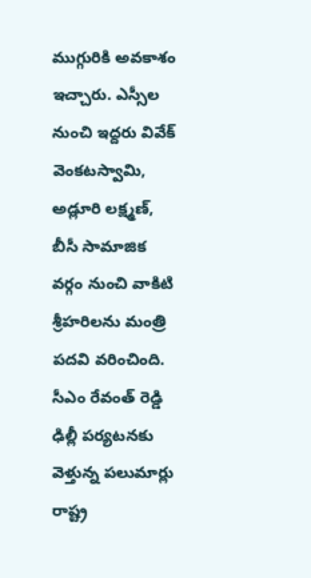ముగ్గురికి అవకాశం ఇచ్చారు. ఎస్సీల నుంచి ఇద్దరు వివేక్ వెంకటస్వామి, అడ్లూరి లక్ష్మణ్, బీసీ సామాజిక వర్గం నుంచి వాకిటి శ్రీహరిలను మంత్రి పదవి వరించింది. సీఎం రేవంత్ రెడ్డి ఢిల్లీ పర్యటనకు వెళ్తున్న పలుమార్లు రాష్ట్ర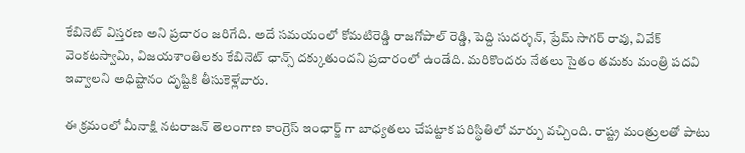కేబినెట్ విస్తరణ అని ప్రచారం జరిగేది. అదే సమయంలో కోమటిరెడ్డి రాజగోపాల్ రెడ్డి, పెద్ది సుదర్శన్, ప్రేమ్ సాగర్ రావు, వివేక్ వెంకటస్వామి, విజయశాంతిలకు కేబినెట్ ఛాన్స్ దక్కుతుందని ప్రచారంలో ఉండేది. మరికొందరు నేతలు సైతం తమకు మంత్రి పదవి ఇవ్వాలని అధిష్టానం దృష్టికి తీసుకెళ్లేవారు.

ఈ క్రమంలో మీనాక్షి నటరాజన్ తెలంగాణ కాంగ్రెస్ ఇంఛార్జ్ గా బాధ్యతలు చేపట్టాక పరిస్థితిలో మార్పు వచ్చింది. రాష్ట్ర మంత్రులతో పాటు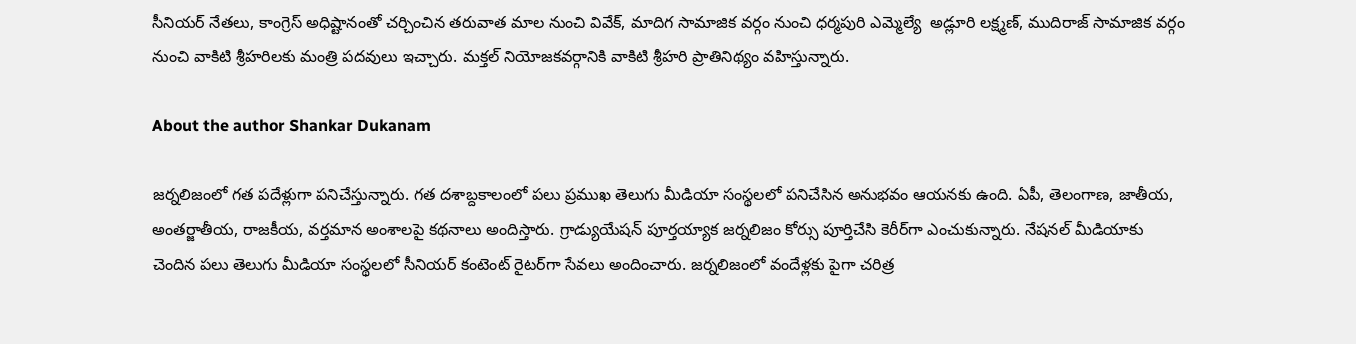సీనియర్ నేతలు, కాంగ్రెస్ అధిష్టానంతో చర్చించిన తరువాత మాల నుంచి వివేక్, మాదిగ సామాజిక వర్గం నుంచి ధర్మపురి ఎమ్మెల్యే  అడ్లూరి లక్ష్మణ్, ముదిరాజ్ సామాజిక వర్గం నుంచి వాకిటి శ్రీహరిలకు మంత్రి పదవులు ఇచ్చారు. మక్తల్ నియోజకవర్గానికి వాకిటి శ్రీహరి ప్రాతినిథ్యం వహిస్తున్నారు.

About the author Shankar Dukanam

జర్నలిజంలో గత పదేళ్లుగా పనిచేస్తున్నారు. గత దశాబ్దకాలంలో పలు ప్రముఖ తెలుగు మీడియా సంస్థలలో పనిచేసిన అనుభవం ఆయనకు ఉంది. ఏపీ, తెలంగాణ, జాతీయ, అంతర్జాతీయ, రాజకీయ, వర్తమాన అంశాలపై కథనాలు అందిస్తారు. గ్రాడ్యుయేషన్ పూర్తయ్యాక జర్నలిజం కోర్సు పూర్తిచేసి కెరీర్‌గా ఎంచుకున్నారు. నేషనల్ మీడియాకు చెందిన పలు తెలుగు మీడియా సంస్థలలో సీనియర్ కంటెంట్ రైటర్‌గా సేవలు అందించారు. జర్నలిజంలో వందేళ్లకు పైగా చరిత్ర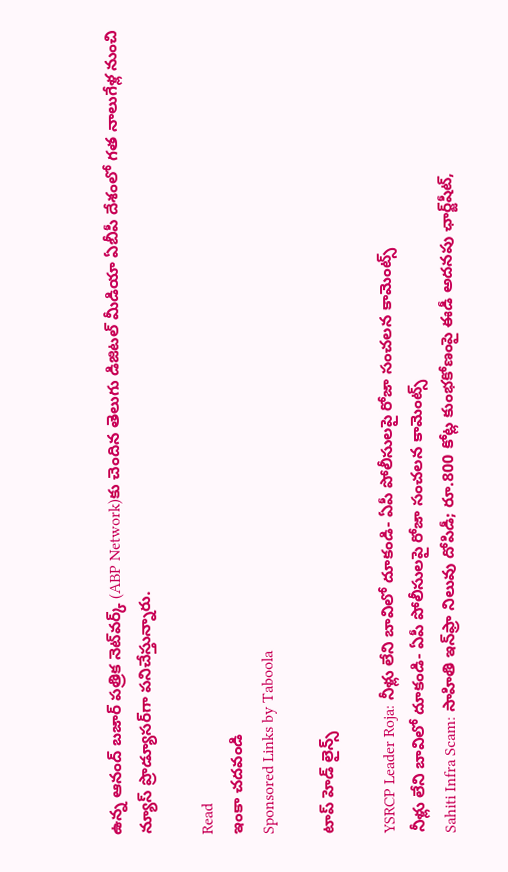ఉన్న ఆనంద్ బజార్ పత్రిక నెట్‌వర్క్ (ABP Network)కు చెందిన తెలుగు డిజిటల్ మీడియా ఏబీపీ దేశంలో గత నాలుగేళ్ల నుంచి న్యూస్ ప్రొడ్యూసర్‌గా పనిచేస్తున్నారు.

Read
ఇంకా చదవండి
Sponsored Links by Taboola

టాప్ హెడ్ లైన్స్

YSRCP Leader Roja: నీళ్లు లేని బావిలో దూకండి- ఏపీ పోలీసులపై రోజా సంచలన కామెంట్స్
నీళ్లు లేని బావిలో దూకండి- ఏపీ పోలీసులపై రోజా సంచలన కామెంట్స్
Sahiti Infra Scam: సాహితి ఇన్‌ఫ్రా నిలువు దోపిడీ; రూ.800 కోట్ల కుంభకోణంపై ఈడీ అదనపు ఛార్జ్‌షీట్‌,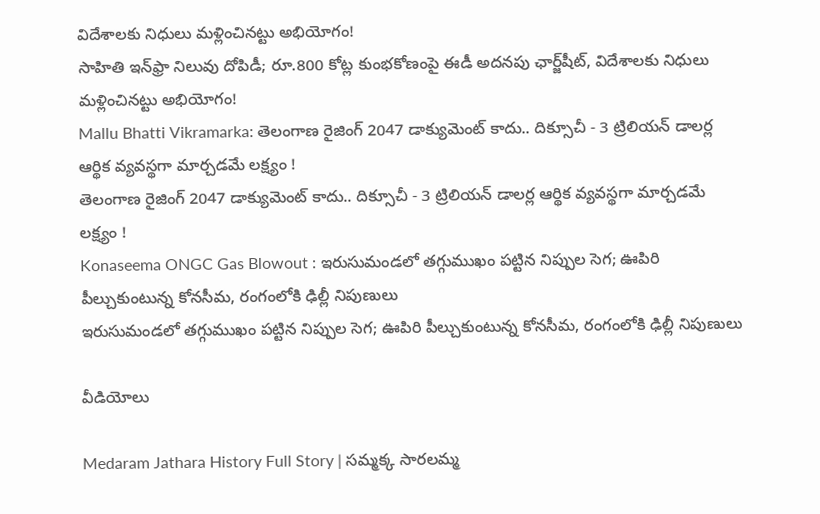విదేశాలకు నిధులు మళ్లించినట్టు అభియోగం!
సాహితి ఇన్‌ఫ్రా నిలువు దోపిడీ; రూ.800 కోట్ల కుంభకోణంపై ఈడీ అదనపు ఛార్జ్‌షీట్‌, విదేశాలకు నిధులు మళ్లించినట్టు అభియోగం!
Mallu Bhatti Vikramarka: తెలంగాణ రైజింగ్ 2047 డాక్యుమెంట్ కాదు.. దిక్సూచీ - 3 ట్రిలియన్ డాలర్ల ఆర్థిక వ్యవస్థగా మార్చడమే లక్ష్యం !
తెలంగాణ రైజింగ్ 2047 డాక్యుమెంట్ కాదు.. దిక్సూచీ - 3 ట్రిలియన్ డాలర్ల ఆర్థిక వ్యవస్థగా మార్చడమే లక్ష్యం !
Konaseema ONGC Gas Blowout : ఇరుసుమండలో తగ్గుముఖం పట్టిన నిప్పుల సెగ; ఊపిరి పీల్చుకుంటున్న కోనసీమ, రంగంలోకి ఢిల్లీ నిపుణులు
ఇరుసుమండలో తగ్గుముఖం పట్టిన నిప్పుల సెగ; ఊపిరి పీల్చుకుంటున్న కోనసీమ, రంగంలోకి ఢిల్లీ నిపుణులు

వీడియోలు

Medaram Jathara History Full Story | సమ్మక్క సారలమ్మ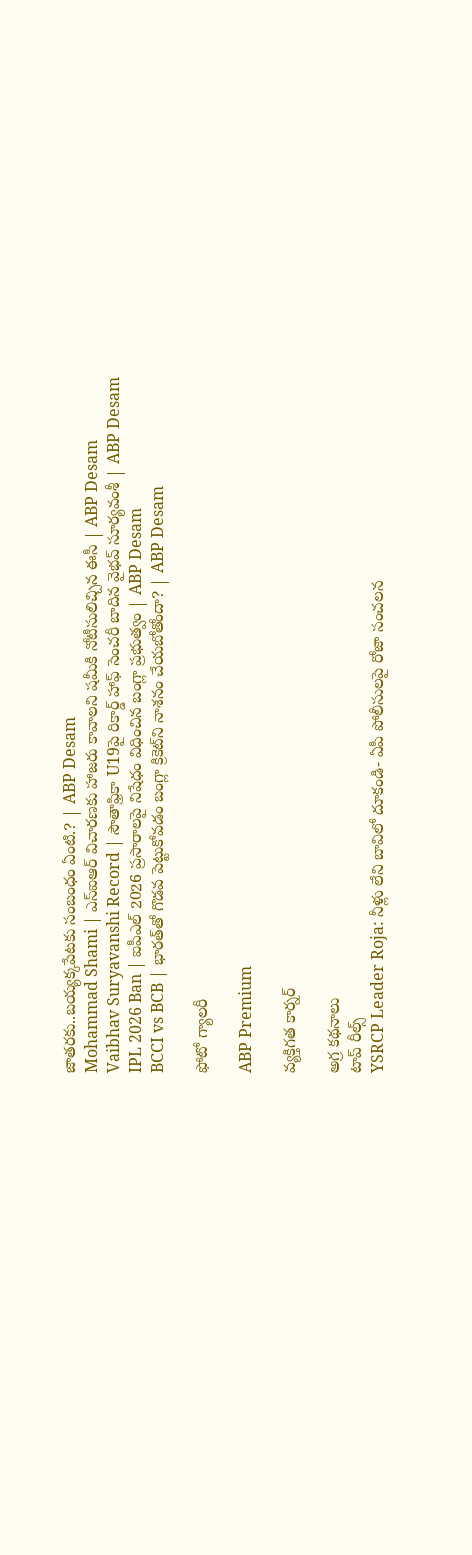జాతరకు..బయ్యక్కపేటకు సంబంధం ఏంటి.? | ABP Desam
Mohammad Shami | ఎస్ఐఆర్ విచారణకు హాజరు కావాలని షమీకి నోటీసులిచ్చిన ఈసీ | ABP Desam
Vaibhav Suryavanshi Record | సౌతాఫ్రికా U19పై రికార్డ్ హాఫ్ సెంచరీ బాదిన వైభవ్ సూర్యవంశీ | ABP Desam
IPL 2026 Ban | ఐపీఎల్ 2026 ప్రసారాలపై నిషేధం విధించిన బంగ్లా ప్రభుత్వం | ABP Desam
BCCI vs BCB | భారత్‌తో గొడవ పెట్టుకోవడం బంగ్లా క్రికెట్‌ని నాశనం చేయబోతోందా? | ABP Desam

ఫోటో గ్యాలరీ

ABP Premium

వ్యక్తిగత కార్నర్

అగ్ర కథనాలు
టాప్ రీల్స్
YSRCP Leader Roja: నీళ్లు లేని బావిలో దూకండి- ఏపీ పోలీసులపై రోజా సంచలన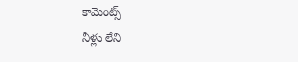కామెంట్స్
నీళ్లు లేని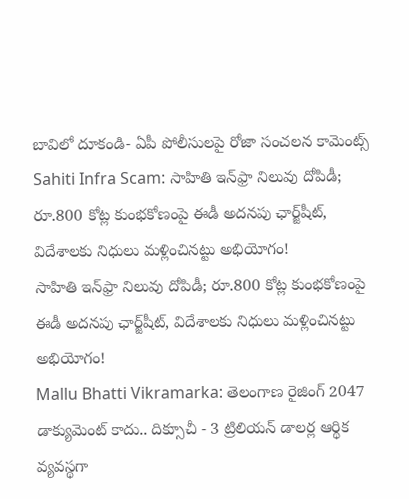బావిలో దూకండి- ఏపీ పోలీసులపై రోజా సంచలన కామెంట్స్
Sahiti Infra Scam: సాహితి ఇన్‌ఫ్రా నిలువు దోపిడీ; రూ.800 కోట్ల కుంభకోణంపై ఈడీ అదనపు ఛార్జ్‌షీట్‌, విదేశాలకు నిధులు మళ్లించినట్టు అభియోగం!
సాహితి ఇన్‌ఫ్రా నిలువు దోపిడీ; రూ.800 కోట్ల కుంభకోణంపై ఈడీ అదనపు ఛార్జ్‌షీట్‌, విదేశాలకు నిధులు మళ్లించినట్టు అభియోగం!
Mallu Bhatti Vikramarka: తెలంగాణ రైజింగ్ 2047 డాక్యుమెంట్ కాదు.. దిక్సూచీ - 3 ట్రిలియన్ డాలర్ల ఆర్థిక వ్యవస్థగా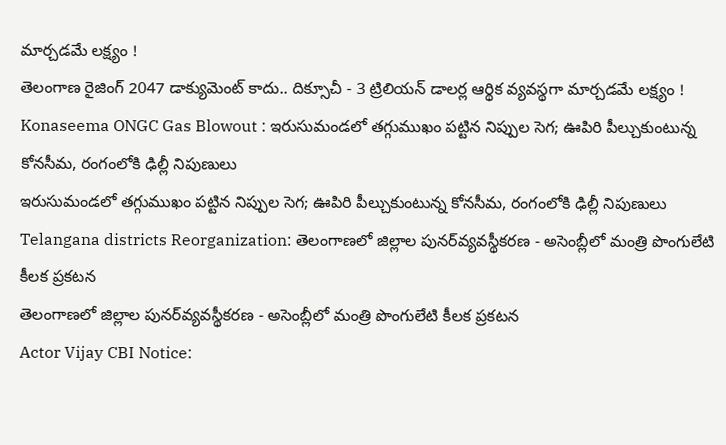మార్చడమే లక్ష్యం !
తెలంగాణ రైజింగ్ 2047 డాక్యుమెంట్ కాదు.. దిక్సూచీ - 3 ట్రిలియన్ డాలర్ల ఆర్థిక వ్యవస్థగా మార్చడమే లక్ష్యం !
Konaseema ONGC Gas Blowout : ఇరుసుమండలో తగ్గుముఖం పట్టిన నిప్పుల సెగ; ఊపిరి పీల్చుకుంటున్న కోనసీమ, రంగంలోకి ఢిల్లీ నిపుణులు
ఇరుసుమండలో తగ్గుముఖం పట్టిన నిప్పుల సెగ; ఊపిరి పీల్చుకుంటున్న కోనసీమ, రంగంలోకి ఢిల్లీ నిపుణులు
Telangana districts Reorganization: తెలంగాణలో జిల్లాల పునర్‌వ్యవస్థీకరణ - అసెంబ్లీలో మంత్రి పొంగులేటి కీలక ప్రకటన
తెలంగాణలో జిల్లాల పునర్‌వ్యవస్థీకరణ - అసెంబ్లీలో మంత్రి పొంగులేటి కీలక ప్రకటన
Actor Vijay CBI Notice: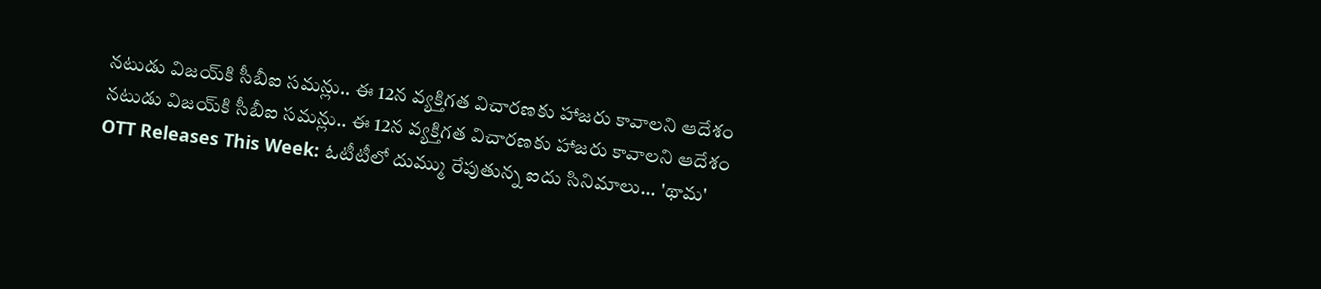నటుడు విజయ్‌కి సీబీఐ సమన్లు.. ఈ 12న వ్యక్తిగత విచారణకు హాజరు కావాలని ఆదేశం
నటుడు విజయ్‌కి సీబీఐ సమన్లు.. ఈ 12న వ్యక్తిగత విచారణకు హాజరు కావాలని ఆదేశం
OTT Releases This Week: ఓటీటీలో దుమ్ము రేపుతున్న ఐదు సినిమాలు... 'థామ'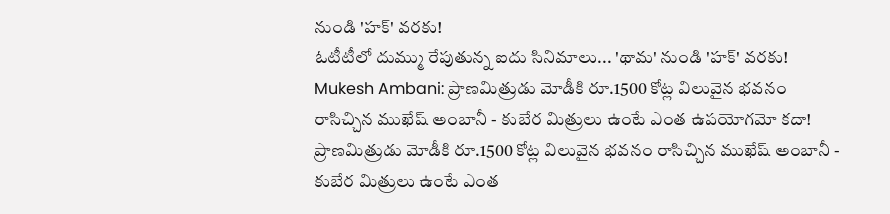నుండి 'హక్' వరకు!
ఓటీటీలో దుమ్ము రేపుతున్న ఐదు సినిమాలు... 'థామ' నుండి 'హక్' వరకు!
Mukesh Ambani: ప్రాణమిత్రుడు మోడీకి రూ.1500 కోట్ల విలువైన భవనం రాసిచ్చిన ముఖేష్ అంబానీ - కుబేర మిత్రులు ఉంటే ఎంత ఉపయోగమో కదా!
ప్రాణమిత్రుడు మోడీకి రూ.1500 కోట్ల విలువైన భవనం రాసిచ్చిన ముఖేష్ అంబానీ - కుబేర మిత్రులు ఉంటే ఎంత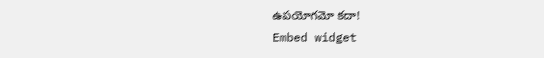ఉపయోగమో కదా!
Embed widget